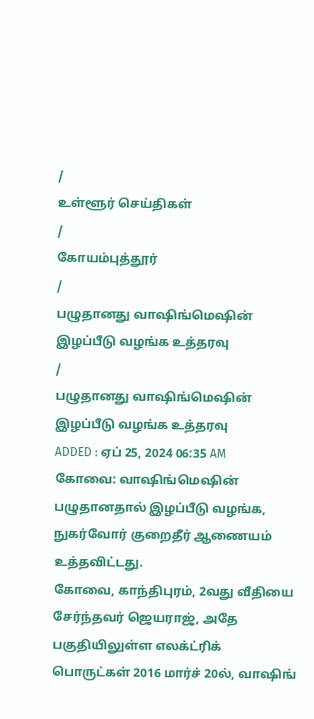/
உள்ளூர் செய்திகள்
/
கோயம்புத்தூர்
/
பழுதானது வாஷிங்மெஷின் இழப்பீடு வழங்க உத்தரவு
/
பழுதானது வாஷிங்மெஷின் இழப்பீடு வழங்க உத்தரவு
ADDED : ஏப் 25, 2024 06:35 AM
கோவை: வாஷிங்மெஷின் பழுதானதால் இழப்பீடு வழங்க, நுகர்வோர் குறைதீர் ஆணையம் உத்தவிட்டது.
கோவை, காந்திபுரம், 2வது வீதியை சேர்ந்தவர் ஜெயராஜ், அதே பகுதியிலுள்ள எலக்ட்ரிக் பொருட்கள் 2016 மார்ச் 20ல், வாஷிங்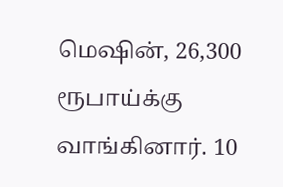மெஷின், 26,300 ரூபாய்க்கு வாங்கினார். 10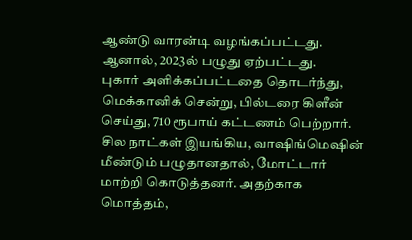ஆண்டு வாரன்டி வழங்கப்பட்டது. ஆனால், 2023ல் பழுது ஏற்பட்டது.
புகார் அளிக்கப்பட்டதை தொடர்ந்து, மெக்கானிக் சென்று, பில்டரை கிளீன் செய்து, 710 ரூபாய் கட்டணம் பெற்றார்.
சில நாட்கள் இயங்கிய, வாஷிங்மெஷின் மீண்டும் பழுதானதால், மோட்டார் மாற்றி கொடுத்தனர். அதற்காக மொத்தம்,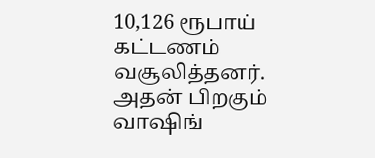10,126 ரூபாய் கட்டணம் வசூலித்தனர். அதன் பிறகும் வாஷிங்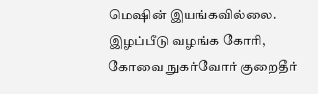மெஷின் இயங்கவில்லை.
இழப்பீடு வழங்க கோரி, கோவை நுகர்வோர் குறைதீர்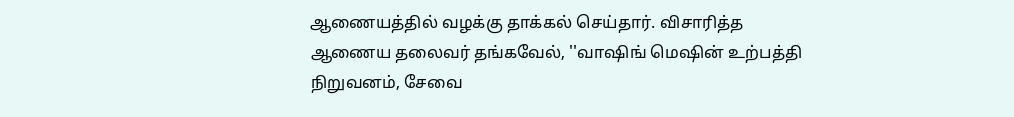ஆணையத்தில் வழக்கு தாக்கல் செய்தார். விசாரித்த ஆணைய தலைவர் தங்கவேல், ''வாஷிங் மெஷின் உற்பத்தி நிறுவனம், சேவை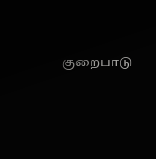குறைபாடு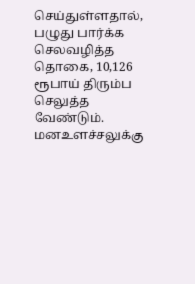செய்துள்ளதால், பழுது பார்க்க செலவழித்த தொகை, 10,126 ரூபாய் திரும்ப செலுத்த வேண்டும். மனஉளச்சலுக்கு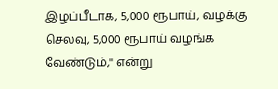இழப்பீடாக, 5,000 ரூபாய், வழக்கு செலவு, 5,000 ரூபாய் வழங்க வேண்டும்,'' என்று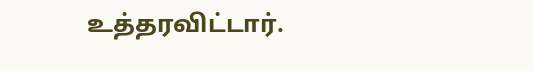உத்தரவிட்டார்.